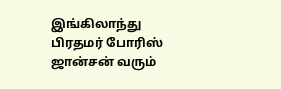இங்கிலாந்து பிரதமர் போரிஸ் ஜான்சன் வரும்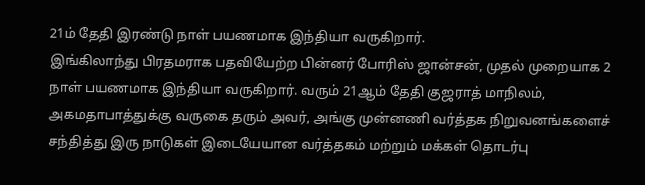21ம் தேதி இரண்டு நாள் பயணமாக இந்தியா வருகிறார்.
இங்கிலாந்து பிரதமராக பதவியேற்ற பின்னர் போரிஸ் ஜான்சன், முதல் முறையாக 2 நாள் பயணமாக இந்தியா வருகிறார். வரும் 21ஆம் தேதி குஜராத் மாநிலம், அகமதாபாத்துக்கு வருகை தரும் அவர், அங்கு முன்னணி வர்த்தக நிறுவனங்களைச் சந்தித்து இரு நாடுகள் இடையேயான வர்த்தகம் மற்றும் மக்கள் தொடர்பு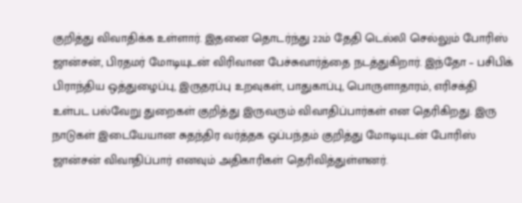குறித்து விவாதிக்க உள்ளார். இதனை தொடர்ந்து 22ம் தேதி டெல்லி செல்லும் போரிஸ் ஜான்சன், பிரதமர் மோடியுடன் விரிவான பேச்சுவார்த்தை நடத்துகிறார். இந்தோ – பசிபிக் பிராந்திய ஒத்துழைப்பு, இருதரப்பு உறவுகள், பாதுகாப்பு, பொருளாதாரம், எரிசக்தி உள்பட பல்வேறு துறைகள் குறித்து இருவரும் விவாதிப்பார்கள் என தெரிகிறது. இரு நாடுகள் இடையேயான சுதந்திர வர்த்தக ஒப்பந்தம் குறித்து மோடியுடன் போரிஸ் ஜான்சன் விவாதிப்பார் எனவும் அதிகாரிகள் தெரிவித்துள்ளனர்.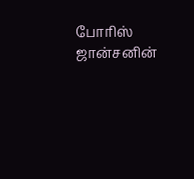போரிஸ் ஜான்சனின்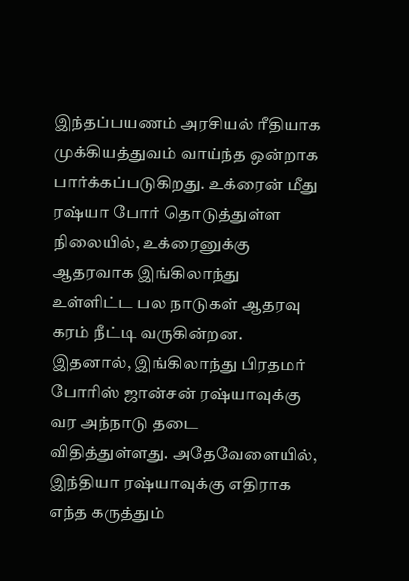இந்தப்பயணம் அரசியல் ரீதியாக முக்கியத்துவம் வாய்ந்த ஒன்றாக பார்க்கப்படுகிறது. உக்ரைன் மீது ரஷ்யா போர் தொடுத்துள்ள நிலையில், உக்ரைனுக்கு ஆதரவாக இங்கிலாந்து உள்ளிட்ட பல நாடுகள் ஆதரவு கரம் நீட்டி வருகின்றன. இதனால், இங்கிலாந்து பிரதமர் போரிஸ் ஜான்சன் ரஷ்யாவுக்கு வர அந்நாடு தடை விதித்துள்ளது. அதேவேளையில், இந்தியா ரஷ்யாவுக்கு எதிராக எந்த கருத்தும்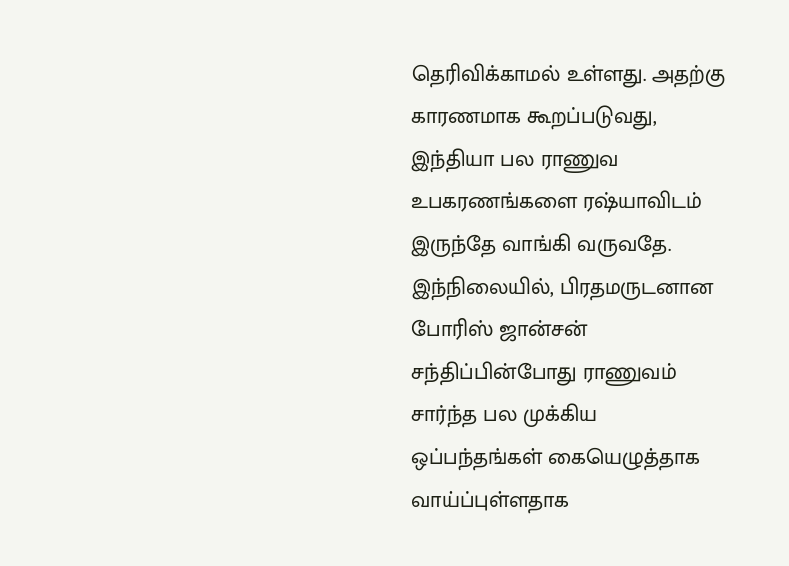தெரிவிக்காமல் உள்ளது. அதற்கு காரணமாக கூறப்படுவது, இந்தியா பல ராணுவ உபகரணங்களை ரஷ்யாவிடம் இருந்தே வாங்கி வருவதே. இந்நிலையில், பிரதமருடனான போரிஸ் ஜான்சன் சந்திப்பின்போது ராணுவம் சார்ந்த பல முக்கிய ஒப்பந்தங்கள் கையெழுத்தாக வாய்ப்புள்ளதாக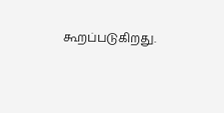கூறப்படுகிறது.